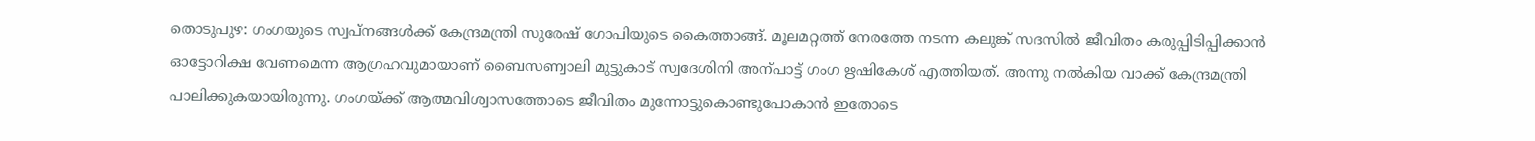തൊടുപുഴ: ഗംഗയുടെ സ്വപ്നങ്ങൾക്ക് കേന്ദ്രമന്ത്രി സുരേഷ് ഗോപിയുടെ കൈത്താങ്ങ്. മൂലമറ്റത്ത് നേരത്തേ നടന്ന കലുങ്ക് സദസിൽ ജീവിതം കരുപ്പിടിപ്പിക്കാൻ ഓട്ടോറിക്ഷ വേണമെന്ന ആഗ്രഹവുമായാണ് ബൈസണ്വാലി മുട്ടുകാട് സ്വദേശിനി അന്പാട്ട് ഗംഗ ഋഷികേശ് എത്തിയത്. അന്നു നൽകിയ വാക്ക് കേന്ദ്രമന്ത്രി പാലിക്കുകയായിരുന്നു. ഗംഗയ്ക്ക് ആത്മവിശ്വാസത്തോടെ ജീവിതം മുന്നോട്ടുകൊണ്ടുപോകാൻ ഇതോടെ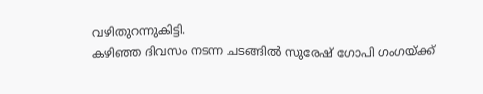വഴിതുറന്നുകിട്ടി.
കഴിഞ്ഞ ദിവസം നടന്ന ചടങ്ങിൽ സുരേഷ് ഗോപി ഗംഗയ്ക്ക്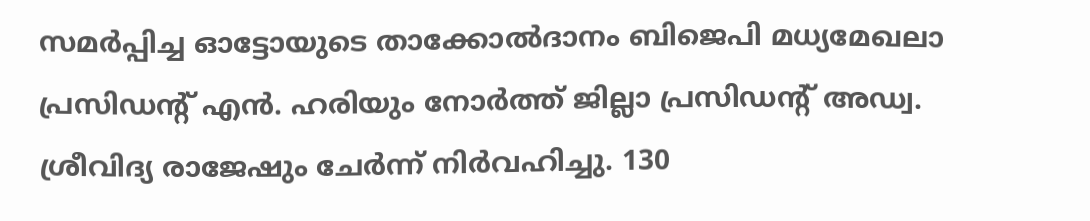സമർപ്പിച്ച ഓട്ടോയുടെ താക്കോൽദാനം ബിജെപി മധ്യമേഖലാ പ്രസിഡന്റ് എൻ. ഹരിയും നോർത്ത് ജില്ലാ പ്രസിഡന്റ് അഡ്വ. ശ്രീവിദ്യ രാജേഷും ചേർന്ന് നിർവഹിച്ചു. 130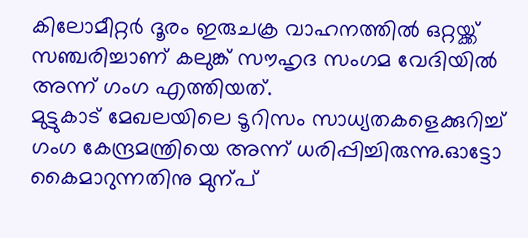കിലോമീറ്റർ ദൂരം ഇരുചക്ര വാഹനത്തിൽ ഒറ്റയ്ക്ക് സഞ്ചരിച്ചാണ് കലുങ്ക് സൗഹൃദ സംഗമ വേദിയിൽ അന്ന് ഗംഗ എത്തിയത്.
മുട്ടുകാട് മേഖലയിലെ ടൂറിസം സാധ്യതകളെക്കുറിച്ച് ഗംഗ കേന്ദ്രമന്ത്രിയെ അന്ന് ധരിപ്പിച്ചിരുന്നു.ഓട്ടോ കൈമാറുന്നതിനു മുന്പ്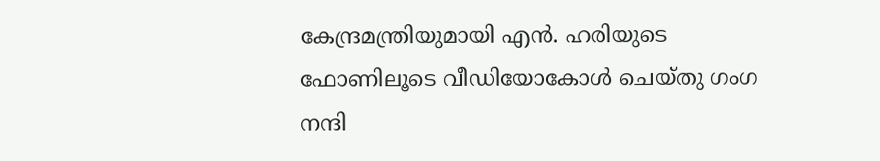കേന്ദ്രമന്ത്രിയുമായി എൻ. ഹരിയുടെ ഫോണിലൂടെ വീഡിയോകോൾ ചെയ്തു ഗംഗ നന്ദി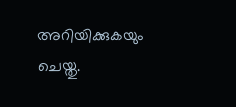അറിയിക്കുകയും ചെയ്തു.